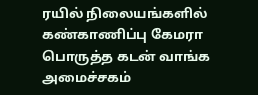ரயில் நிலையங்களில் கண்காணிப்பு கேமரா பொருத்த கடன் வாங்க அமைச்சகம்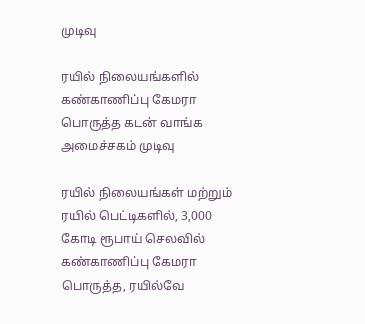முடிவு

ரயில் நிலையங்களில் கண்காணிப்பு கேமரா பொருத்த கடன் வாங்க அமைச்சகம் முடிவு

ரயில் நிலையங்கள் மற்றும் ரயில் பெட்டிகளில், 3,000 கோடி ரூபாய் செலவில் கண்காணிப்பு கேமரா பொருத்த, ரயில்வே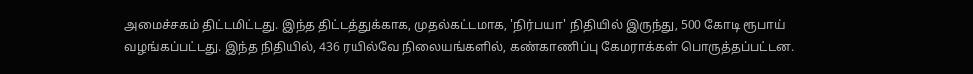அமைச்சகம் திட்டமிட்டது. இந்த திட்டத்துக்காக, முதல்கட்டமாக, 'நிர்பயா' நிதியில் இருந்து, 500 கோடி ரூபாய் வழங்கப்பட்டது. இந்த நிதியில், 436 ரயில்வே நிலையங்களில், கண்காணிப்பு கேமராக்கள் பொருத்தப்பட்டன.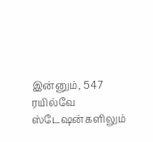இன்னும், 547 ரயில்வே ஸ்டேஷன்களிலும்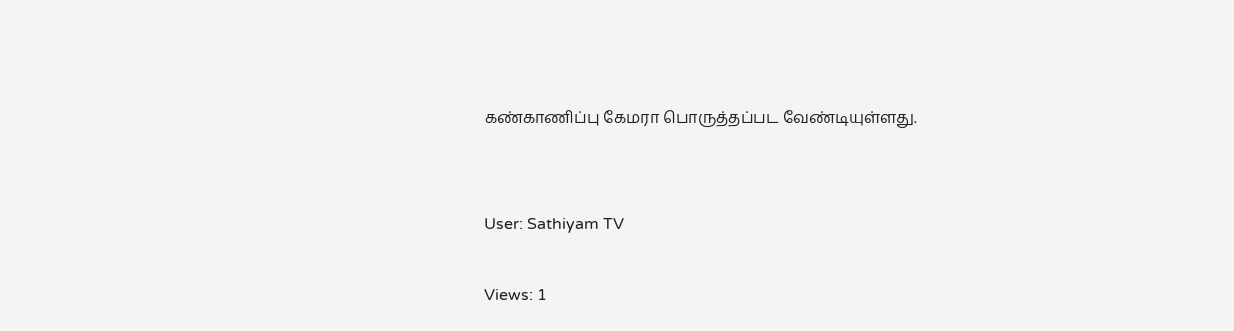கண்காணிப்பு கேமரா பொருத்தப்பட வேண்டியுள்ளது.


User: Sathiyam TV

Views: 1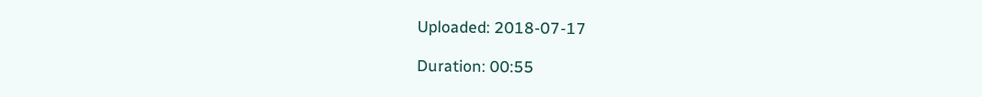Uploaded: 2018-07-17

Duration: 00:55